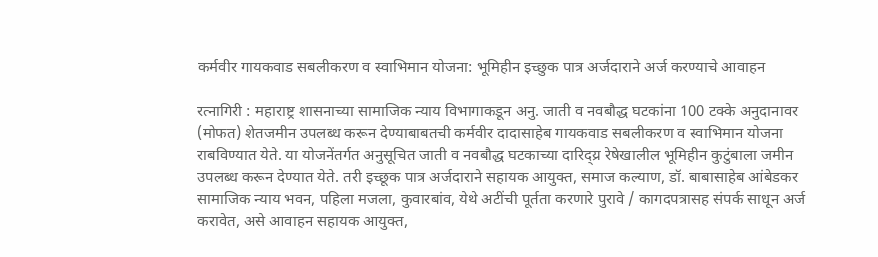कर्मवीर गायकवाड सबलीकरण व स्वाभिमान योजना: भूमिहीन इच्छुक पात्र अर्जदाराने अर्ज करण्याचे आवाहन

रत्नागिरी : महाराष्ट्र शासनाच्या सामाजिक न्याय विभागाकडून अनु. जाती व नवबौद्ध घटकांना 100 टक्के अनुदानावर (मोफत) शेतजमीन उपलब्ध करून देण्याबाबतची कर्मवीर दादासाहेब गायकवाड सबलीकरण व स्वाभिमान योजना राबविण्यात येते. या योजनेंतर्गत अनुसूचित जाती व नवबौद्ध घटकाच्या दारिद्य्र रेषेखालील भूमिहीन कुटुंबाला जमीन उपलब्ध करून देण्यात येते. तरी इच्छूक पात्र अर्जदाराने सहायक आयुक्त, समाज कल्याण, डॉ. बाबासाहेब आंबेडकर सामाजिक न्याय भवन, पहिला मजला, कुवारबांव, येथे अटींची पूर्तता करणारे पुरावे / कागदपत्रासह संपर्क साधून अर्ज करावेत, असे आवाहन सहायक आयुक्त,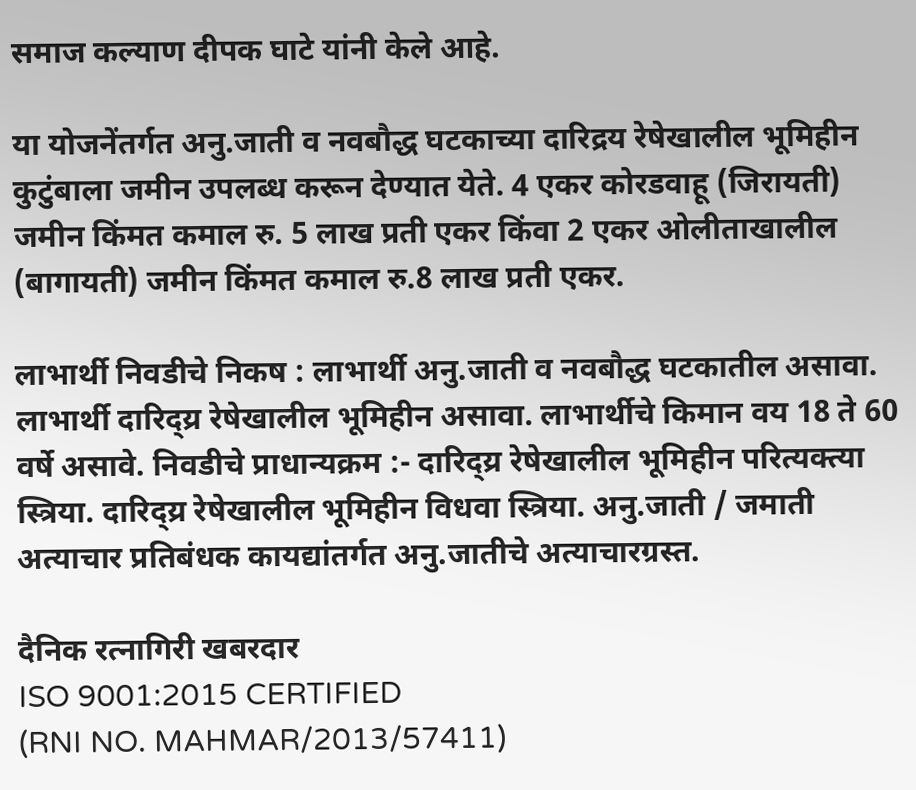समाज कल्याण दीपक घाटे यांनी केले आहे.

या योजनेंतर्गत अनु.जाती व नवबौद्ध घटकाच्या दारिद्रय रेषेखालील भूमिहीन कुटुंबाला जमीन उपलब्ध करून देण्यात येते. 4 एकर कोरडवाहू (जिरायती) जमीन किंमत कमाल रु. 5 लाख प्रती एकर किंवा 2 एकर ओलीताखालील (बागायती) जमीन किंमत कमाल रु.8 लाख प्रती एकर.

लाभार्थी निवडीचे निकष : लाभार्थी अनु.जाती व नवबौद्ध घटकातील असावा. लाभार्थी दारिद्य्र रेषेखालील भूमिहीन असावा. लाभार्थीचे किमान वय 18 ते 60 वर्षे असावे. निवडीचे प्राधान्यक्रम :- दारिद्य्र रेषेखालील भूमिहीन परित्यक्त्या स्त्रिया. दारिद्य्र रेषेखालील भूमिहीन विधवा स्त्रिया. अनु.जाती / जमाती अत्याचार प्रतिबंधक कायद्यांतर्गत अनु.जातीचे अत्याचारग्रस्त.

दैनिक रत्नागिरी खबरदार
ISO 9001:2015 CERTIFIED
(RNI NO. MAHMAR/2013/57411)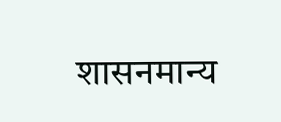शासनमान्य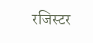रजिस्टर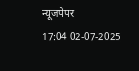न्यूजपेपर
17:04 02-07-2025